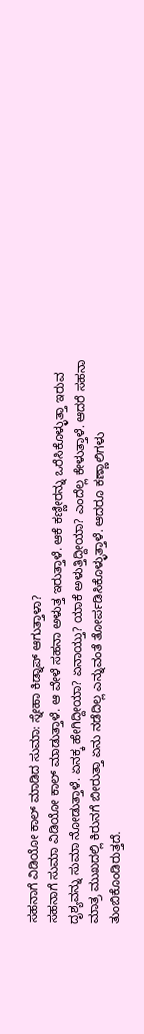ಸಹನಾಗೆ ವಿಡಿಯೋ ಕಾಲ್ ಮಾಡಿದ ಸುಮಾ: ಸ್ನೇಹಾ ಕಿಡ್ನಾಪ್ ಆಗುತ್ತಾಳಾ?
ಸಹನಾಗೆ ಸುಮಾ ವಿಡಿಯೋ ಕಾಲ್ ಮಾಡುತ್ತಾಳೆ. ಆ ವೇಳೆ ಸಹನಾ ಅಳುತ್ತ ಇರುತ್ತಾಳೆ. ಆಕೆ ಕಣ್ಣೀರನ್ನು ಒರೆಸಿಕೊಳ್ಳುತ್ತಾ ಇರುವ ದೃಶ್ಯವನ್ನು ಸುಮಾ ನೋಡುತ್ತಾಳೆ. ಏನಕ್ಕ ಹೇಗಿದ್ದೀಯಾ? ಏನಾಯ್ತು? ಯಾಕೆ ಅಳುತ್ತಿದ್ದೀಯಾ? ಎಂದೆಲ್ಲ ಕೇಳುತ್ತಾಳೆ. ಆದರೆ ಸಹನಾ ಮಾತ್ರ ಮುಖದಲ್ಲಿ ಕಿರುನಗೆ ಬೀರುತ್ತಾ ಏನು ನಡೆದಿಲ್ಲ ಎನ್ನುವಂತೆ ತೋರ್ಪಡಿಸಿಕೊಳ್ಳುತ್ತಾಳೆ. ಆದರೂ ಕಣ್ಣಾಲಿಗಳು ತುಂಬಿಕೊಂಡಿರುತ್ತದೆ.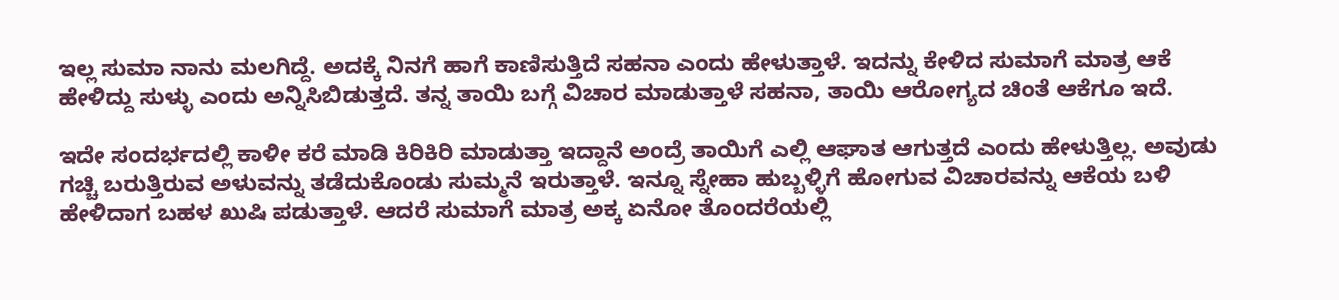ಇಲ್ಲ ಸುಮಾ ನಾನು ಮಲಗಿದ್ದೆ. ಅದಕ್ಕೆ ನಿನಗೆ ಹಾಗೆ ಕಾಣಿಸುತ್ತಿದೆ ಸಹನಾ ಎಂದು ಹೇಳುತ್ತಾಳೆ. ಇದನ್ನು ಕೇಳಿದ ಸುಮಾಗೆ ಮಾತ್ರ ಆಕೆ ಹೇಳಿದ್ದು ಸುಳ್ಳು ಎಂದು ಅನ್ನಿಸಿಬಿಡುತ್ತದೆ. ತನ್ನ ತಾಯಿ ಬಗ್ಗೆ ವಿಚಾರ ಮಾಡುತ್ತಾಳೆ ಸಹನಾ, ತಾಯಿ ಆರೋಗ್ಯದ ಚಿಂತೆ ಆಕೆಗೂ ಇದೆ.

ಇದೇ ಸಂದರ್ಭದಲ್ಲಿ ಕಾಳೀ ಕರೆ ಮಾಡಿ ಕಿರಿಕಿರಿ ಮಾಡುತ್ತಾ ಇದ್ದಾನೆ ಅಂದ್ರೆ ತಾಯಿಗೆ ಎಲ್ಲಿ ಆಘಾತ ಆಗುತ್ತದೆ ಎಂದು ಹೇಳುತ್ತಿಲ್ಲ. ಅವುಡು ಗಚ್ಚಿ ಬರುತ್ತಿರುವ ಅಳುವನ್ನು ತಡೆದುಕೊಂಡು ಸುಮ್ಮನೆ ಇರುತ್ತಾಳೆ. ಇನ್ನೂ ಸ್ನೇಹಾ ಹುಬ್ಬಳ್ಳಿಗೆ ಹೋಗುವ ವಿಚಾರವನ್ನು ಆಕೆಯ ಬಳಿ ಹೇಳಿದಾಗ ಬಹಳ ಖುಷಿ ಪಡುತ್ತಾಳೆ. ಆದರೆ ಸುಮಾಗೆ ಮಾತ್ರ ಅಕ್ಕ ಏನೋ ತೊಂದರೆಯಲ್ಲಿ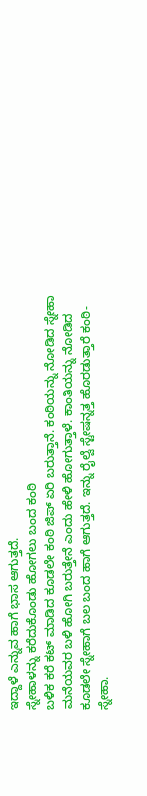ಇದ್ದಾಳೆ ಎನ್ನುವ ಹಾಗೆ ಭಾಸ ಆಗುತ್ತದೆ.
ಸ್ನೇಹಾಳನ್ನು ಕರೆದುಕೊಂಡು ಹೋಗಲು ಬಂದ ಕಂಠಿ
ಬಳಿಕ ಕರೆ ಕಟ್ ಮಾಡಿದ ಕೂಡಲೇ ಕಂಠಿ ಜಿಪ್ ಏರಿ ಬರುತ್ತಾನೆ. ಕಂಠಿಯನ್ನು ನೋಡಿದ ಸ್ನೇಹಾ ಮನೆಯವರ ಬಳಿ ಹೋಗಿ ಬರುತ್ತೇನೆ ಎಂದು ಹೇಳಿ ಹೋಗುತ್ತಾಳೆ. ಕಾಂತಿಯನ್ನು ನೋಡಿದ ಕೂಡಲೇ ಸ್ನೇಹಾಗೆ ಬಲ ಬಂದ ಹಾಗೆ ಆಗುತ್ತದೆ. ಇನ್ನು ರೈಲ್ವೆ ಸ್ಟೇಷನ್ನತ್ತ ಹೊರಡುತ್ತಾರೆ ಕಂಠಿ- ಸ್ನೇಹಾ.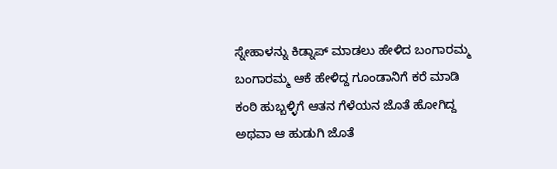ಸ್ನೇಹಾಳನ್ನು ಕಿಡ್ನಾಪ್ ಮಾಡಲು ಹೇಳಿದ ಬಂಗಾರಮ್ಮ
ಬಂಗಾರಮ್ಮ ಆಕೆ ಹೇಳಿದ್ದ ಗೂಂಡಾನಿಗೆ ಕರೆ ಮಾಡಿ ಕಂಠಿ ಹುಬ್ಬಳ್ಳಿಗೆ ಆತನ ಗೆಳೆಯನ ಜೊತೆ ಹೋಗಿದ್ದ ಅಥವಾ ಆ ಹುಡುಗಿ ಜೊತೆ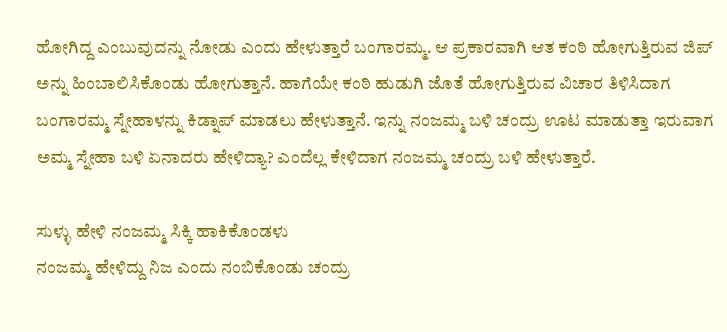ಹೋಗಿದ್ದ ಎಂಬುವುದನ್ನು ನೋಡು ಎಂದು ಹೇಳುತ್ತಾರೆ ಬಂಗಾರಮ್ಮ. ಆ ಪ್ರಕಾರವಾಗಿ ಆತ ಕಂಠಿ ಹೋಗುತ್ತಿರುವ ಜಿಪ್ ಅನ್ನು ಹಿಂಬಾಲಿಸಿಕೊಂಡು ಹೋಗುತ್ತಾನೆ. ಹಾಗೆಯೇ ಕಂಠಿ ಹುಡುಗಿ ಜೊತೆ ಹೋಗುತ್ತಿರುವ ವಿಚಾರ ತಿಳಿಸಿದಾಗ ಬಂಗಾರಮ್ಮ ಸ್ನೇಹಾಳನ್ನು ಕಿಡ್ನಾಪ್ ಮಾಡಲು ಹೇಳುತ್ತಾನೆ. ಇನ್ನು ನಂಜಮ್ಮ ಬಳಿ ಚಂದ್ರು ಊಟ ಮಾಡುತ್ತಾ ಇರುವಾಗ ಅಮ್ಮ ಸ್ನೇಹಾ ಬಳಿ ಏನಾದರು ಹೇಳಿದ್ಯಾ? ಎಂದೆಲ್ಲ ಕೇಳಿದಾಗ ನಂಜಮ್ಮ ಚಂದ್ರು ಬಳಿ ಹೇಳುತ್ತಾರೆ.

ಸುಳ್ಳು ಹೇಳಿ ನಂಜಮ್ಮ ಸಿಕ್ಕಿ ಹಾಕಿಕೊಂಡಳು
ನಂಜಮ್ಮ ಹೇಳಿದ್ದು ನಿಜ ಎಂದು ನಂಬಿಕೊಂಡು ಚಂದ್ರು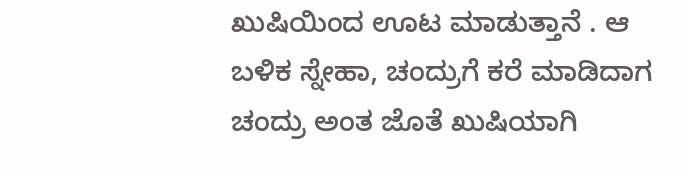ಖುಷಿಯಿಂದ ಊಟ ಮಾಡುತ್ತಾನೆ . ಆ ಬಳಿಕ ಸ್ನೇಹಾ, ಚಂದ್ರುಗೆ ಕರೆ ಮಾಡಿದಾಗ ಚಂದ್ರು ಅಂತ ಜೊತೆ ಖುಷಿಯಾಗಿ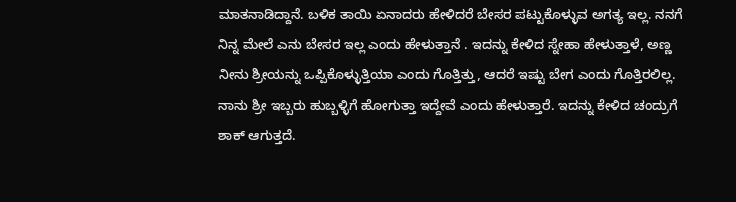ಮಾತನಾಡಿದ್ದಾನೆ. ಬಳಿಕ ತಾಯಿ ಏನಾದರು ಹೇಳಿದರೆ ಬೇಸರ ಪಟ್ಟುಕೊಳ್ಳುವ ಅಗತ್ಯ ಇಲ್ಲ. ನನಗೆ ನಿನ್ನ ಮೇಲೆ ಎನು ಬೇಸರ ಇಲ್ಲ ಎಂದು ಹೇಳುತ್ತಾನೆ . ಇದನ್ನು ಕೇಳಿದ ಸ್ನೇಹಾ ಹೇಳುತ್ತಾಳೆ, ಅಣ್ಣ ನೀನು ಶ್ರೀಯನ್ನು ಒಪ್ಪಿಕೊಳ್ಳುತ್ತಿಯಾ ಎಂದು ಗೊತ್ತಿತ್ತು, ಆದರೆ ಇಷ್ಟು ಬೇಗ ಎಂದು ಗೊತ್ತಿರಲಿಲ್ಲ. ನಾನು ಶ್ರೀ ಇಬ್ಬರು ಹುಬ್ಬಳ್ಳಿಗೆ ಹೋಗುತ್ತಾ ಇದ್ದೇವೆ ಎಂದು ಹೇಳುತ್ತಾರೆ. ಇದನ್ನು ಕೇಳಿದ ಚಂದ್ರುಗೆ ಶಾಕ್ ಆಗುತ್ತದೆ.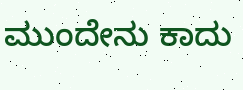ಮುಂದೇನು ಕಾದು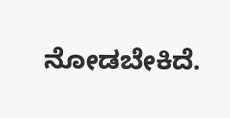ನೋಡಬೇಕಿದೆ.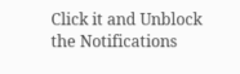Click it and Unblock the Notifications